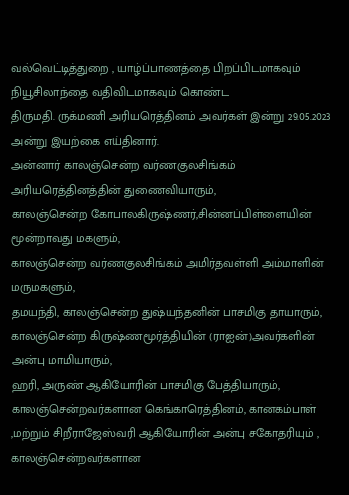வல்வெட்டித்துறை , யாழ்ப்பாணத்தை பிறப்பிடமாகவும் நியூசிலாந்தை வதிவிடமாகவும் கொண்ட
திருமதி. ருக்மணி அரியரெத்தினம் அவர்கள் இன்று 29.05.2023 அன்று இயற்கை எய்தினார்.
அன்னார் காலஞ்சென்ற வர்ணகுலசிங்கம் அரியரெத்தினத்தின் துணைவியாரும்,
காலஞ்சென்ற கோபாலகிருஷ்ணர்,சின்னப்பிள்ளையின் மூன்றாவது மகளும்,
காலஞ்சென்ற வர்ணகுலசிங்கம் அமிர்தவள்ளி அம்மாளின் மருமகளும்,
தமயந்தி, காலஞ்சென்ற துஷ்யந்தனின் பாசமிகு தாயாரும்,
காலஞ்சென்ற கிருஷ்ணமூர்த்தியின் (ராஐன்)அவர்களின் அன்பு மாமியாரும்,
ஹரி, அருண் ஆகியோரின் பாசமிகு பேத்தியாரும்,
காலஞ்சென்றவர்களான கெங்காரெத்தினம், கானகம்பாள் ,மற்றும் சிறீராஜேஸ்வரி ஆகியோரின் அன்பு சகோதரியும் ,
காலஞ்சென்றவர்களான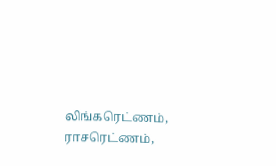லிங்கரெட்ணம், ராசரெட்ணம்,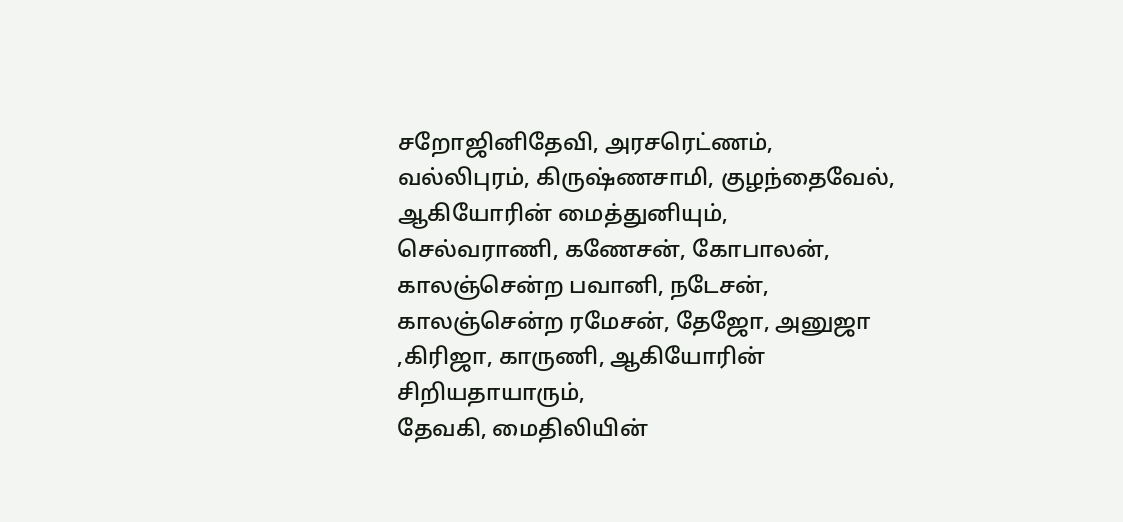சறோஜினிதேவி, அரசரெட்ணம், வல்லிபுரம், கிருஷ்ணசாமி, குழந்தைவேல், ஆகியோரின் மைத்துனியும்,
செல்வராணி, கணேசன், கோபாலன், காலஞ்சென்ற பவானி, நடேசன், காலஞ்சென்ற ரமேசன், தேஜோ, அனுஜா ,கிரிஜா, காருணி, ஆகியோரின் சிறியதாயாரும்,
தேவகி, மைதிலியின்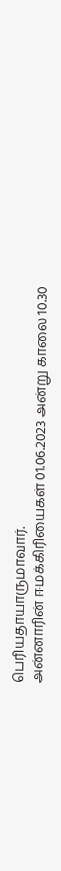பெரியதாயாருமாவார்.
அன்னாரின் ஈமக்கிரியைகள் 01.06.2023 அன்று காலை 10.30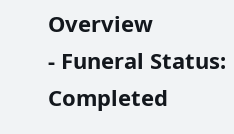Overview
- Funeral Status: Completed